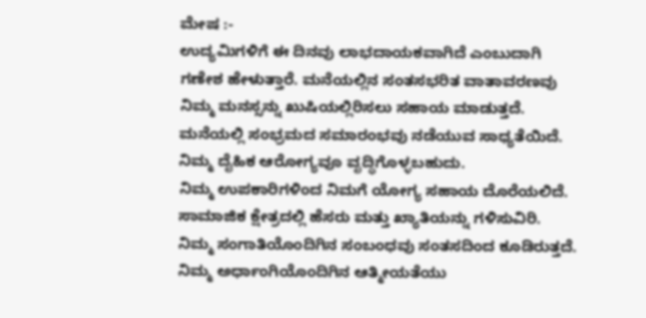ಮೇಷ :-
ಉದ್ಯಮಿಗಳಿಗೆ ಈ ದಿನವು ಲಾಭದಾಯಕವಾಗಿದೆ ಎಂಬುದಾಗಿ ಗಣೇಶ ಹೇಳುತ್ತಾರೆ. ಮನೆಯಲ್ಲಿನ ಸಂತಸಭರಿತ ವಾತಾವರಣವು ನಿಮ್ಮ ಮನಸ್ಸನ್ನು ಖುಷಿಯಲ್ಲಿರಿಸಲು ಸಹಾಯ ಮಾಡುತ್ತದೆ. ಮನೆಯಲ್ಲಿ ಸಂಭ್ರಮದ ಸಮಾರಂಭವು ನಡೆಯುವ ಸಾಧ್ಯತೆಯಿದೆ. ನಿಮ್ಮ ದೈಹಿಕ ಆರೋಗ್ಯವೂ ವೃದ್ಧಿಗೊಳ್ಳಬಹುದು.
ನಿಮ್ಮ ಉಪಕಾರಿಗಳಿಂದ ನಿಮಗೆ ಯೋಗ್ಯ ಸಹಾಯ ದೊರೆಯಲಿದೆ. ಸಾಮಾಜಿಕ ಕ್ಷೇತ್ರದಲ್ಲಿ ಹೆಸರು ಮತ್ತು ಖ್ಯಾತಿಯನ್ನು ಗಳಿಸುವಿರಿ. ನಿಮ್ಮ ಸಂಗಾತಿಯೊಂದಿಗಿನ ಸಂಬಂಧವು ಸಂತಸದಿಂದ ಕೂಡಿರುತ್ತದೆ. ನಿಮ್ಮ ಅರ್ಧಾಂಗಿಯೊಂದಿಗಿನ ಆತ್ಮೀಯತೆಯು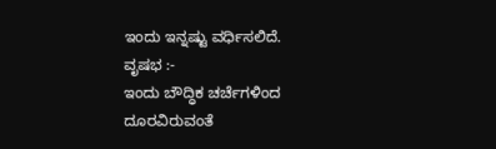ಇಂದು ಇನ್ನಷ್ಟು ವರ್ಧಿಸಲಿದೆ.
ವೃಷಭ :-
ಇಂದು ಬೌದ್ಧಿಕ ಚರ್ಚೆಗಳಿಂದ ದೂರವಿರುವಂತೆ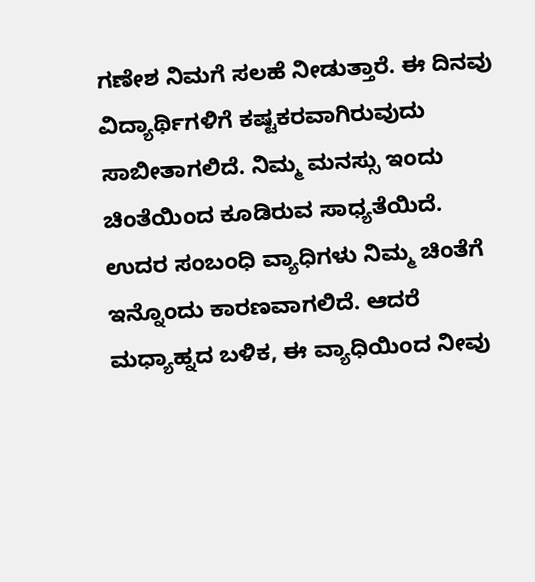ಗಣೇಶ ನಿಮಗೆ ಸಲಹೆ ನೀಡುತ್ತಾರೆ. ಈ ದಿನವು ವಿದ್ಯಾರ್ಥಿಗಳಿಗೆ ಕಷ್ಟಕರವಾಗಿರುವುದು ಸಾಬೀತಾಗಲಿದೆ. ನಿಮ್ಮ ಮನಸ್ಸು ಇಂದು ಚಿಂತೆಯಿಂದ ಕೂಡಿರುವ ಸಾಧ್ಯತೆಯಿದೆ. ಉದರ ಸಂಬಂಧಿ ವ್ಯಾಧಿಗಳು ನಿಮ್ಮ ಚಿಂತೆಗೆ ಇನ್ನೊಂದು ಕಾರಣವಾಗಲಿದೆ. ಆದರೆ ಮಧ್ಯಾಹ್ನದ ಬಳಿಕ, ಈ ವ್ಯಾಧಿಯಿಂದ ನೀವು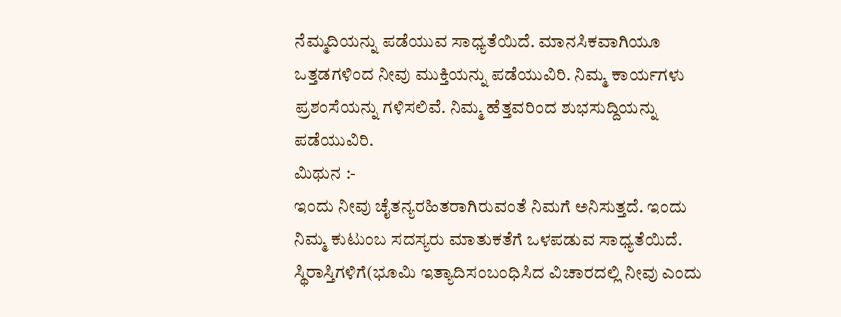ನೆಮ್ಮದಿಯನ್ನು ಪಡೆಯುವ ಸಾಧ್ಯತೆಯಿದೆ. ಮಾನಸಿಕವಾಗಿಯೂ ಒತ್ತಡಗಳಿಂದ ನೀವು ಮುಕ್ತಿಯನ್ನು ಪಡೆಯುವಿರಿ. ನಿಮ್ಮ ಕಾರ್ಯಗಳು ಪ್ರಶಂಸೆಯನ್ನು ಗಳಿಸಲಿವೆ. ನಿಮ್ಮ ಹೆತ್ತವರಿಂದ ಶುಭಸುದ್ದಿಯನ್ನು ಪಡೆಯುವಿರಿ.
ಮಿಥುನ :-
ಇಂದು ನೀವು ಚೈತನ್ಯರಹಿತರಾಗಿರುವಂತೆ ನಿಮಗೆ ಅನಿಸುತ್ತದೆ. ಇಂದು ನಿಮ್ಮ ಕುಟುಂಬ ಸದಸ್ಯರು ಮಾತುಕತೆಗೆ ಒಳಪಡುವ ಸಾಧ್ಯತೆಯಿದೆ. ಸ್ಥಿರಾಸ್ತಿಗಳಿಗೆ(ಭೂಮಿ ಇತ್ಯಾದಿಸಂಬಂಧಿಸಿದ ವಿಚಾರದಲ್ಲಿ ನೀವು ಎಂದು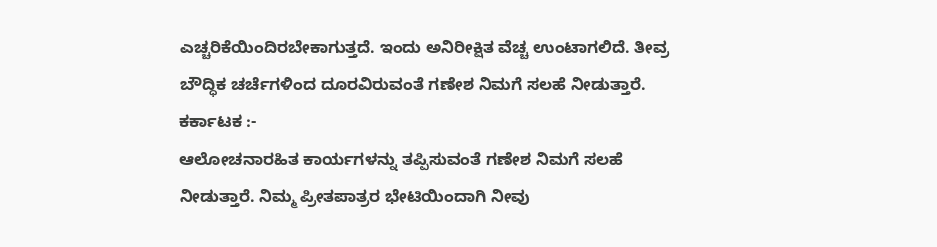ಎಚ್ಚರಿಕೆಯಿಂದಿರಬೇಕಾಗುತ್ತದೆ. ಇಂದು ಅನಿರೀಕ್ಷಿತ ವೆಚ್ಚ ಉಂಟಾಗಲಿದೆ. ತೀವ್ರ ಬೌದ್ಧಿಕ ಚರ್ಚೆಗಳಿಂದ ದೂರವಿರುವಂತೆ ಗಣೇಶ ನಿಮಗೆ ಸಲಹೆ ನೀಡುತ್ತಾರೆ.
ಕರ್ಕಾಟಕ :-
ಆಲೋಚನಾರಹಿತ ಕಾರ್ಯಗಳನ್ನು ತಪ್ಪಿಸುವಂತೆ ಗಣೇಶ ನಿಮಗೆ ಸಲಹೆ ನೀಡುತ್ತಾರೆ. ನಿಮ್ಮ ಪ್ರೀತಪಾತ್ರರ ಭೇಟಿಯಿಂದಾಗಿ ನೀವು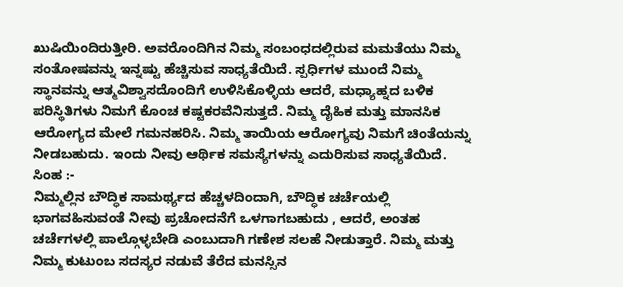ಖುಷಿಯಿಂದಿರುತ್ತೀರಿ. ಅವರೊಂದಿಗಿನ ನಿಮ್ಮ ಸಂಬಂಧದಲ್ಲಿರುವ ಮಮತೆಯು ನಿಮ್ಮ ಸಂತೋಷವನ್ನು ಇನ್ನಷ್ಟು ಹೆಚ್ಚಿಸುವ ಸಾಧ್ಯತೆಯಿದೆ. ಸ್ಪರ್ಧಿಗಳ ಮುಂದೆ ನಿಮ್ಮ ಸ್ಥಾನವನ್ನು ಆತ್ಮವಿಶ್ವಾಸದೊಂದಿಗೆ ಉಳಿಸಿಕೊಳ್ಳಿಯ ಆದರೆ, ಮಧ್ಯಾಹ್ನದ ಬಳಿಕ ಪರಿಸ್ಥಿತಿಗಳು ನಿಮಗೆ ಕೊಂಚ ಕಷ್ಟಕರವೆನಿಸುತ್ತದೆ. ನಿಮ್ಮ ದೈಹಿಕ ಮತ್ತು ಮಾನಸಿಕ ಆರೋಗ್ಯದ ಮೇಲೆ ಗಮನಹರಿಸಿ. ನಿಮ್ಮ ತಾಯಿಯ ಆರೋಗ್ಯವು ನಿಮಗೆ ಚಿಂತೆಯನ್ನು ನೀಡಬಹುದು. ಇಂದು ನೀವು ಆರ್ಥಿಕ ಸಮಸ್ಯೆಗಳನ್ನು ಎದುರಿಸುವ ಸಾಧ್ಯತೆಯಿದೆ.
ಸಿಂಹ :-
ನಿಮ್ಮಲ್ಲಿನ ಬೌದ್ಧಿಕ ಸಾಮರ್ಥ್ಯದ ಹೆಚ್ಚಳದಿಂದಾಗಿ, ಬೌದ್ಧಿಕ ಚರ್ಚೆಯಲ್ಲಿ ಭಾಗವಹಿಸುವಂತೆ ನೀವು ಪ್ರಚೋದನೆಗೆ ಒಳಗಾಗಬಹುದು , ಆದರೆ, ಅಂತಹ ಚರ್ಚೆಗಳಲ್ಲಿ ಪಾಲ್ಗೊಳ್ಳಬೇಡಿ ಎಂಬುದಾಗಿ ಗಣೇಶ ಸಲಹೆ ನೀಡುತ್ತಾರೆ. ನಿಮ್ಮ ಮತ್ತು ನಿಮ್ಮ ಕುಟುಂಬ ಸದಸ್ಯರ ನಡುವೆ ತೆರೆದ ಮನಸ್ಸಿನ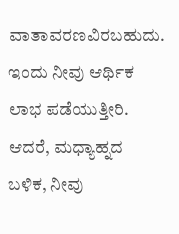ವಾತಾವರಣವಿರಬಹುದು. ಇಂದು ನೀವು ಆರ್ಥಿಕ ಲಾಭ ಪಡೆಯುತ್ತೀರಿ. ಆದರೆ, ಮಧ್ಯಾಹ್ನದ ಬಳಿಕ, ನೀವು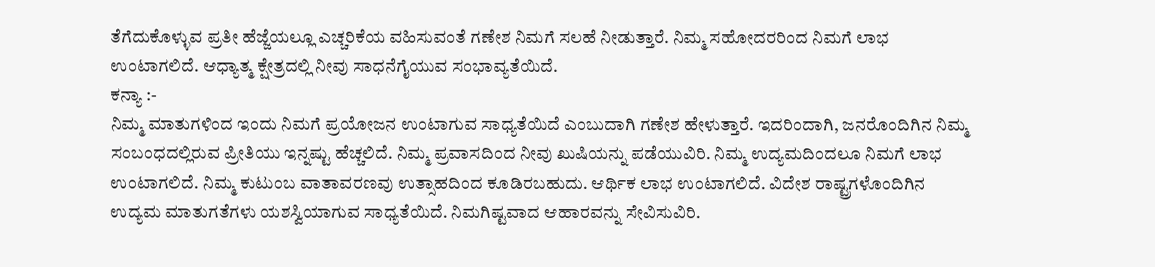ತೆಗೆದುಕೊಳ್ಳುವ ಪ್ರತೀ ಹೆಜ್ಜೆಯಲ್ಲೂ ಎಚ್ಚರಿಕೆಯ ವಹಿಸುವಂತೆ ಗಣೇಶ ನಿಮಗೆ ಸಲಹೆ ನೀಡುತ್ತಾರೆ. ನಿಮ್ಮ ಸಹೋದರರಿಂದ ನಿಮಗೆ ಲಾಭ ಉಂಟಾಗಲಿದೆ. ಆಧ್ಯಾತ್ಮ ಕ್ಷೇತ್ರದಲ್ಲಿ ನೀವು ಸಾಧನೆಗೈಯುವ ಸಂಭಾವ್ಯತೆಯಿದೆ.
ಕನ್ಯಾ :-
ನಿಮ್ಮ ಮಾತುಗಳಿಂದ ಇಂದು ನಿಮಗೆ ಪ್ರಯೋಜನ ಉಂಟಾಗುವ ಸಾಧ್ಯತೆಯಿದೆ ಎಂಬುದಾಗಿ ಗಣೇಶ ಹೇಳುತ್ತಾರೆ. ಇದರಿಂದಾಗಿ, ಜನರೊಂದಿಗಿನ ನಿಮ್ಮ ಸಂಬಂಧದಲ್ಲಿರುವ ಪ್ರೀತಿಯು ಇನ್ನಷ್ಟು ಹೆಚ್ಚಲಿದೆ. ನಿಮ್ಮ ಪ್ರವಾಸದಿಂದ ನೀವು ಖುಷಿಯನ್ನು ಪಡೆಯುವಿರಿ. ನಿಮ್ಮ ಉದ್ಯಮದಿಂದಲೂ ನಿಮಗೆ ಲಾಭ ಉಂಟಾಗಲಿದೆ. ನಿಮ್ಮ ಕುಟುಂಬ ವಾತಾವರಣವು ಉತ್ಸಾಹದಿಂದ ಕೂಡಿರಬಹುದು. ಆರ್ಥಿಕ ಲಾಭ ಉಂಟಾಗಲಿದೆ. ವಿದೇಶ ರಾಷ್ಟ್ರಗಳೊಂದಿಗಿನ ಉದ್ಯಮ ಮಾತುಗತೆಗಳು ಯಶಸ್ವಿಯಾಗುವ ಸಾಧ್ಯತೆಯಿದೆ. ನಿಮಗಿಷ್ಟವಾದ ಆಹಾರವನ್ನು ಸೇವಿಸುವಿರಿ.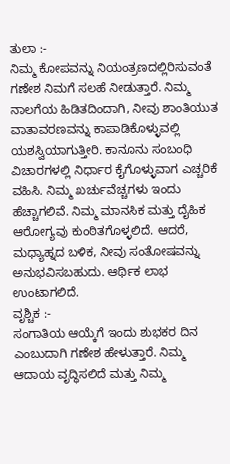ತುಲಾ :-
ನಿಮ್ಮ ಕೋಪವನ್ನು ನಿಯಂತ್ರಣದಲ್ಲಿರಿಸುವಂತೆ ಗಣೇಶ ನಿಮಗೆ ಸಲಹೆ ನೀಡುತ್ತಾರೆ. ನಿಮ್ಮ ನಾಲಗೆಯ ಹಿಡಿತದಿಂದಾಗಿ, ನೀವು ಶಾಂತಿಯುತ ವಾತಾವರಣವನ್ನು ಕಾಪಾಡಿಕೊಳ್ಳುವಲ್ಲಿ ಯಶಸ್ವಿಯಾಗುತ್ತೀರಿ. ಕಾನೂನು ಸಂಬಂಧಿ ವಿಚಾರಗಳಲ್ಲಿ ನಿರ್ಧಾರ ಕೈಗೊಳ್ಳುವಾಗ ಎಚ್ಚರಿಕೆ ವಹಿಸಿ. ನಿಮ್ಮ ಖರ್ಚುವೆಚ್ಚಗಳು ಇಂದು ಹೆಚ್ಚಾಗಲಿವೆ. ನಿಮ್ಮ ಮಾನಸಿಕ ಮತ್ತು ದೈಹಿಕ ಆರೋಗ್ಯವು ಕುಂಠಿತಗೊಳ್ಳಲಿದೆ. ಆದರೆ, ಮಧ್ಯಾಹ್ನದ ಬಳಿಕ, ನೀವು ಸಂತೋಷವನ್ನು ಅನುಭವಿಸಬಹುದು. ಆರ್ಥಿಕ ಲಾಭ ಉಂಟಾಗಲಿದೆ.
ವೃಶ್ಚಿಕ :-
ಸಂಗಾತಿಯ ಆಯ್ಕೆಗೆ ಇಂದು ಶುಭಕರ ದಿನ ಎಂಬುದಾಗಿ ಗಣೇಶ ಹೇಳುತ್ತಾರೆ. ನಿಮ್ಮ ಆದಾಯ ವೃದ್ಧಿಸಲಿದೆ ಮತ್ತು ನಿಮ್ಮ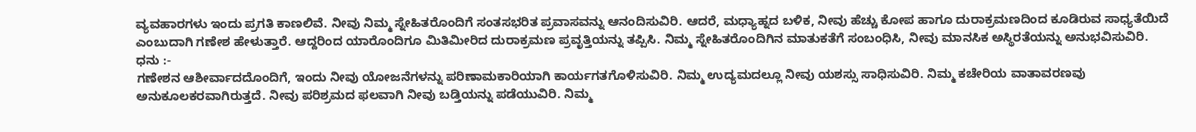ವ್ಯವಹಾರಗಳು ಇಂದು ಪ್ರಗತಿ ಕಾಣಲಿವೆ. ನೀವು ನಿಮ್ಮ ಸ್ನೇಹಿತರೊಂದಿಗೆ ಸಂತಸಭರಿತ ಪ್ರವಾಸವನ್ನು ಆನಂದಿಸುವಿರಿ. ಆದರೆ, ಮಧ್ಯಾಹ್ನದ ಬಳಿಕ, ನೀವು ಹೆಚ್ಚು ಕೋಪ ಹಾಗೂ ದುರಾಕ್ರಮಣದಿಂದ ಕೂಡಿರುವ ಸಾಧ್ಯತೆಯಿದೆ ಎಂಬುದಾಗಿ ಗಣೇಶ ಹೇಳುತ್ತಾರೆ. ಆದ್ದರಿಂದ ಯಾರೊಂದಿಗೂ ಮಿತಿಮೀರಿದ ದುರಾಕ್ರಮಣ ಪ್ರವೃತ್ತಿಯನ್ನು ತಪ್ಪಿಸಿ. ನಿಮ್ಮ ಸ್ನೇಹಿತರೊಂದಿಗಿನ ಮಾತುಕತೆಗೆ ಸಂಬಂಧಿಸಿ, ನೀವು ಮಾನಸಿಕ ಅಸ್ಥಿರತೆಯನ್ನು ಅನುಭವಿಸುವಿರಿ.
ಧನು :-
ಗಣೇಶನ ಆಶೀರ್ವಾದದೊಂದಿಗೆ, ಇಂದು ನೀವು ಯೋಜನೆಗಳನ್ನು ಪರಿಣಾಮಕಾರಿಯಾಗಿ ಕಾರ್ಯಗತಗೊಳಿಸುವಿರಿ. ನಿಮ್ಮ ಉದ್ಯಮದಲ್ಲೂ ನೀವು ಯಶಸ್ಸು ಸಾಧಿಸುವಿರಿ. ನಿಮ್ಮ ಕಚೇರಿಯ ವಾತಾವರಣವು ಅನುಕೂಲಕರವಾಗಿರುತ್ತದೆ. ನೀವು ಪರಿಶ್ರಮದ ಫಲವಾಗಿ ನೀವು ಬಡ್ತಿಯನ್ನು ಪಡೆಯುವಿರಿ. ನಿಮ್ಮ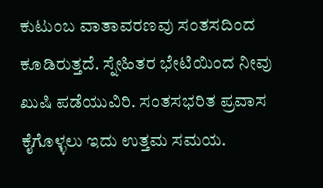ಕುಟುಂಬ ವಾತಾವರಣವು ಸಂತಸದಿಂದ ಕೂಡಿರುತ್ತದೆ. ಸ್ನೇಹಿತರ ಭೇಟಿಯಿಂದ ನೀವು ಖುಷಿ ಪಡೆಯುವಿರಿ. ಸಂತಸಭರಿತ ಪ್ರವಾಸ ಕೈಗೊಳ್ಳಲು ಇದು ಉತ್ತಮ ಸಮಯ.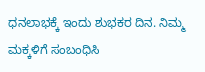ಧನಲಾಭಕ್ಕೆ ಇಂದು ಶುಭಕರ ದಿನ. ನಿಮ್ಮ ಮಕ್ಕಳಿಗೆ ಸಂಬಂಧಿಸಿ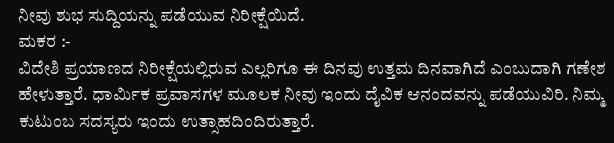ನೀವು ಶುಭ ಸುದ್ದಿಯನ್ನು ಪಡೆಯುವ ನಿರೀಕ್ಷೆಯಿದೆ.
ಮಕರ :-
ವಿದೇಶಿ ಪ್ರಯಾಣದ ನಿರೀಕ್ಷೆಯಲ್ಲಿರುವ ಎಲ್ಲರಿಗೂ ಈ ದಿನವು ಉತ್ತಮ ದಿನವಾಗಿದೆ ಎಂಬುದಾಗಿ ಗಣೇಶ ಹೇಳುತ್ತಾರೆ. ಧಾರ್ಮಿಕ ಪ್ರವಾಸಗಳ ಮೂಲಕ ನೀವು ಇಂದು ದೈವಿಕ ಆನಂದವನ್ನು ಪಡೆಯುವಿರಿ. ನಿಮ್ಮ ಕುಟುಂಬ ಸದಸ್ಯರು ಇಂದು ಉತ್ಸಾಹದಿಂದಿರುತ್ತಾರೆ.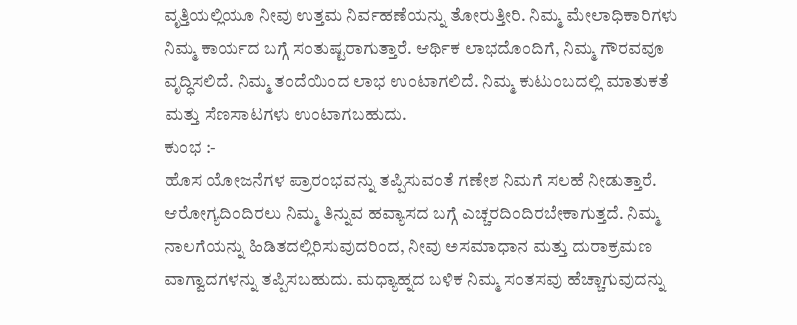ವೃತ್ತಿಯಲ್ಲಿಯೂ ನೀವು ಉತ್ತಮ ನಿರ್ವಹಣೆಯನ್ನು ತೋರುತ್ತೀರಿ. ನಿಮ್ಮ ಮೇಲಾಧಿಕಾರಿಗಳು ನಿಮ್ಮ ಕಾರ್ಯದ ಬಗ್ಗೆ ಸಂತುಷ್ಟರಾಗುತ್ತಾರೆ. ಆರ್ಥಿಕ ಲಾಭದೊಂದಿಗೆ, ನಿಮ್ಮ ಗೌರವವೂ ವೃದ್ಧಿಸಲಿದೆ. ನಿಮ್ಮ ತಂದೆಯಿಂದ ಲಾಭ ಉಂಟಾಗಲಿದೆ. ನಿಮ್ಮ ಕುಟುಂಬದಲ್ಲಿ ಮಾತುಕತೆ ಮತ್ತು ಸೆಣಸಾಟಗಳು ಉಂಟಾಗಬಹುದು.
ಕುಂಭ :-
ಹೊಸ ಯೋಜನೆಗಳ ಪ್ರಾರಂಭವನ್ನು ತಪ್ಪಿಸುವಂತೆ ಗಣೇಶ ನಿಮಗೆ ಸಲಹೆ ನೀಡುತ್ತಾರೆ. ಆರೋಗ್ಯದಿಂದಿರಲು ನಿಮ್ಮ ತಿನ್ನುವ ಹವ್ಯಾಸದ ಬಗ್ಗೆ ಎಚ್ಚರದಿಂದಿರಬೇಕಾಗುತ್ತದೆ. ನಿಮ್ಮ ನಾಲಗೆಯನ್ನು ಹಿಡಿತದಲ್ಲಿರಿಸುವುದರಿಂದ, ನೀವು ಅಸಮಾಧಾನ ಮತ್ತು ದುರಾಕ್ರಮಣ ವಾಗ್ವಾದಗಳನ್ನು ತಪ್ಪಿಸಬಹುದು. ಮಧ್ಯಾಹ್ನದ ಬಳಿಕ ನಿಮ್ಮ ಸಂತಸವು ಹೆಚ್ಚಾಗುವುದನ್ನು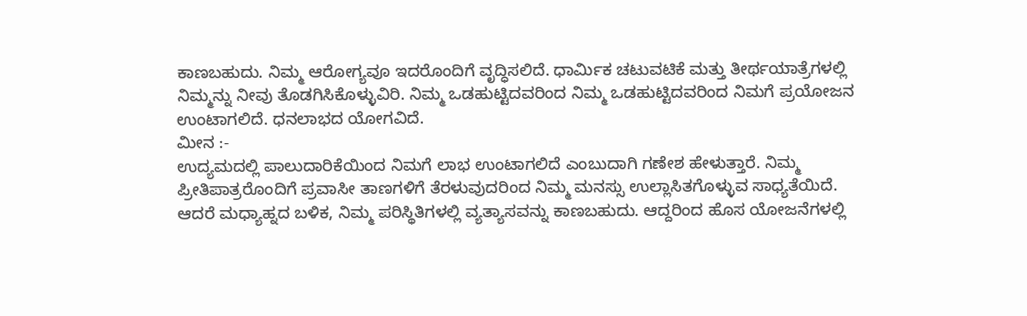ಕಾಣಬಹುದು. ನಿಮ್ಮ ಆರೋಗ್ಯವೂ ಇದರೊಂದಿಗೆ ವೃದ್ಧಿಸಲಿದೆ. ಧಾರ್ಮಿಕ ಚಟುವಟಿಕೆ ಮತ್ತು ತೀರ್ಥಯಾತ್ರೆಗಳಲ್ಲಿ ನಿಮ್ಮನ್ನು ನೀವು ತೊಡಗಿಸಿಕೊಳ್ಳುವಿರಿ. ನಿಮ್ಮ ಒಡಹುಟ್ಟಿದವರಿಂದ ನಿಮ್ಮ ಒಡಹುಟ್ಟಿದವರಿಂದ ನಿಮಗೆ ಪ್ರಯೋಜನ ಉಂಟಾಗಲಿದೆ. ಧನಲಾಭದ ಯೋಗವಿದೆ.
ಮೀನ :-
ಉದ್ಯಮದಲ್ಲಿ ಪಾಲುದಾರಿಕೆಯಿಂದ ನಿಮಗೆ ಲಾಭ ಉಂಟಾಗಲಿದೆ ಎಂಬುದಾಗಿ ಗಣೇಶ ಹೇಳುತ್ತಾರೆ. ನಿಮ್ಮ ಪ್ರೀತಿಪಾತ್ರರೊಂದಿಗೆ ಪ್ರವಾಸೀ ತಾಣಗಳಿಗೆ ತೆರಳುವುದರಿಂದ ನಿಮ್ಮ ಮನಸ್ಸು ಉಲ್ಲಾಸಿತಗೊಳ್ಳುವ ಸಾಧ್ಯತೆಯಿದೆ. ಆದರೆ ಮಧ್ಯಾಹ್ನದ ಬಳಿಕ, ನಿಮ್ಮ ಪರಿಸ್ಥಿತಿಗಳಲ್ಲಿ ವ್ಯತ್ಯಾಸವನ್ನು ಕಾಣಬಹುದು. ಆದ್ದರಿಂದ ಹೊಸ ಯೋಜನೆಗಳಲ್ಲಿ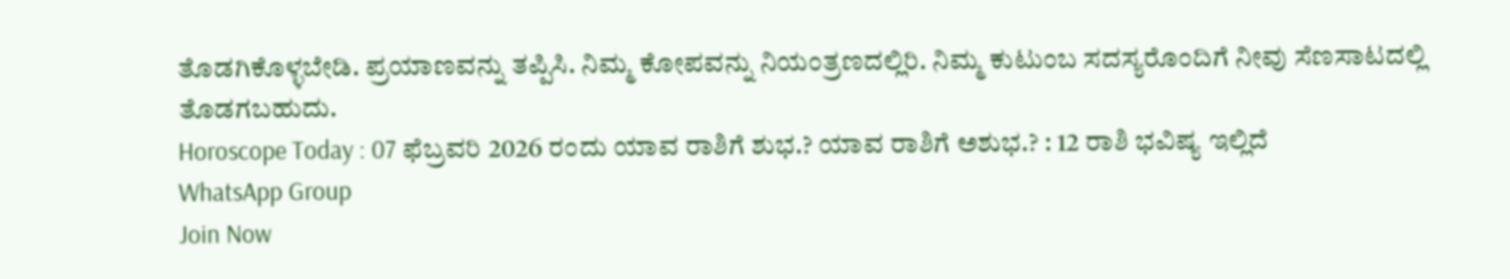ತೊಡಗಿಕೊಳ್ಳಬೇಡಿ. ಪ್ರಯಾಣವನ್ನು ತಪ್ಪಿಸಿ. ನಿಮ್ಮ ಕೋಪವನ್ನು ನಿಯಂತ್ರಣದಲ್ಲಿರಿ. ನಿಮ್ಮ ಕುಟುಂಬ ಸದಸ್ಯರೊಂದಿಗೆ ನೀವು ಸೆಣಸಾಟದಲ್ಲಿ ತೊಡಗಬಹುದು.
Horoscope Today : 07 ಫೆಬ್ರವರಿ 2026 ರಂದು ಯಾವ ರಾಶಿಗೆ ಶುಭ.? ಯಾವ ರಾಶಿಗೆ ಅಶುಭ.? : 12 ರಾಶಿ ಭವಿಷ್ಯ ಇಲ್ಲಿದೆ
WhatsApp Group
Join Now